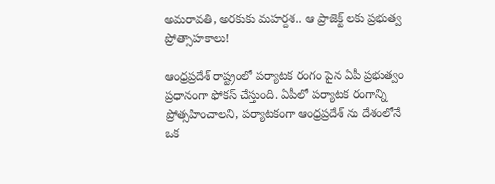అమరావతి, అరకుకు మహర్దశ.. ఆ ప్రాజెక్ట్ లకు ప్రభుత్వ ప్రోత్సాహకాలు!

ఆంధ్రప్రదేశ్ రాష్ట్రంలో పర్యాటక రంగం పైన ఏపీ ప్రభుత్వం ప్రధానంగా ఫోకస్ చేస్తుంది. ఏపీలో పర్యాటక రంగాన్ని ప్రోత్సహించాలని, పర్యాటకంగా ఆంధ్రప్రదేశ్ ను దేశంలోనే ఒక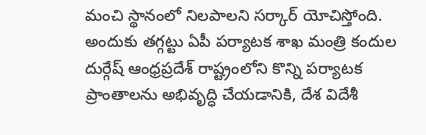మంచి స్థానంలో నిలపాలని సర్కార్ యోచిస్తోంది. అందుకు తగ్గట్టు ఏపీ పర్యాటక శాఖ మంత్రి కందుల దుర్గేష్ ఆంధ్రప్రదేశ్ రాష్ట్రంలోని కొన్ని పర్యాటక ప్రాంతాలను అభివృద్ధి చేయడానికి, దేశ విదేశీ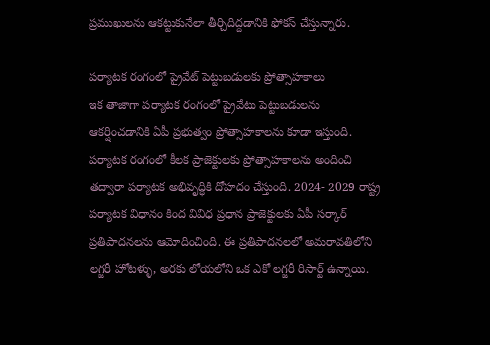ప్రముఖులను ఆకట్టుకునేలా తీర్చిదిద్దడానికి ఫోకస్ చేస్తున్నారు.

పర్యాటక రంగంలో ప్రైవేట్ పెట్టుబడులకు ప్రోత్సాహకాలు
ఇక తాజాగా పర్యాటక రంగంలో ప్రైవేటు పెట్టుబడులను ఆకర్షించడానికి ఏపీ ప్రభుత్వం ప్రోత్సాహకాలను కూడా ఇస్తుంది. పర్యాటక రంగంలో కీలక ప్రాజెక్టులకు ప్రోత్సాహకాలను అందించి తద్వారా పర్యాటక అభివృద్ధికి దోహదం చేస్తుంది. 2024- 2029 రాష్ట్ర పర్యాటక విధానం కింద వివిధ ప్రధాన ప్రాజెక్టులకు ఏపీ సర్కార్ ప్రతిపాదనలను ఆమోదించింది. ఈ ప్రతిపాదనలలో అమరావతిలోని లగ్జరీ హోటళ్ళు, అరకు లోయలోని ఒక ఎకో లగ్జరీ రిసార్ట్ ఉన్నాయి.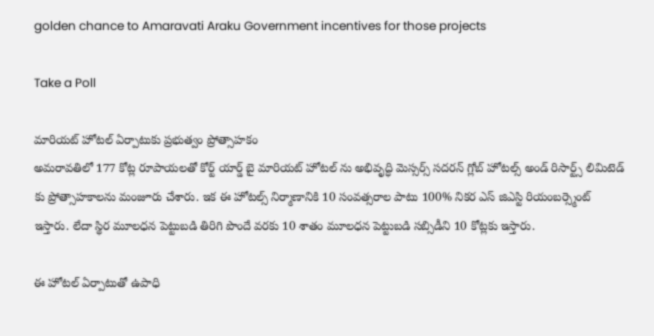golden chance to Amaravati Araku Government incentives for those projects

Take a Poll

మారియట్ హోటల్ ఏర్పాటుకు ప్రభుత్వం ప్రోత్సాహకం
అమరావతిలో 177 కోట్ల రూపాయలతో కోర్ట్ యార్డ్ బై మారియట్ హోటల్ ను అభివృద్ధి మెస్సర్స్ సదరన్ గ్లోబ్ హోటల్స్ అండ్ రిసార్ట్స్ లిమిటెడ్ కు ప్రోత్సాహకాలను మంజూరు చేశారు. ఇక ఈ హోటల్స్ నిర్మాణానికి 10 సంవత్సరాల పాటు 100% నికర ఎస్ జిఎస్టి రియంబర్స్మెంట్ ఇస్తారు. లేదా స్థిర మూలధన పెట్టుబడి తిరిగి పొందే వరకు 10 శాతం మూలధన పెట్టుబడి సబ్సిడీని 10 కోట్లకు ఇస్తారు.

ఈ హోటల్ ఏర్పాటుతో ఉపాధి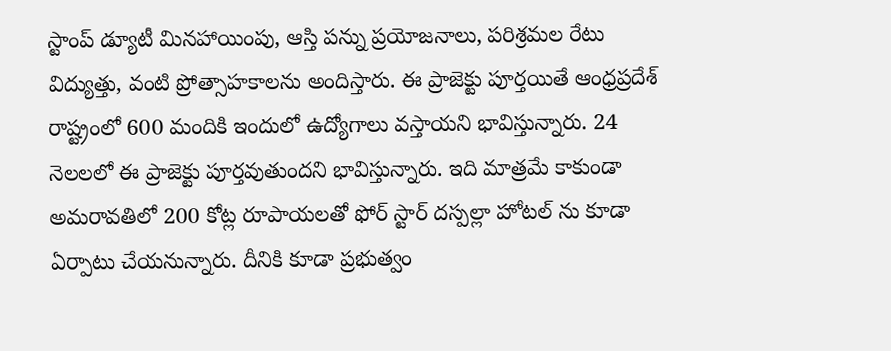స్టాంప్ డ్యూటీ మినహాయింపు, ఆస్తి పన్ను ప్రయోజనాలు, పరిశ్రమల రేటు విద్యుత్తు, వంటి ప్రోత్సాహకాలను అందిస్తారు. ఈ ప్రాజెక్టు పూర్తయితే ఆంధ్రప్రదేశ్ రాష్ట్రంలో 600 మందికి ఇందులో ఉద్యోగాలు వస్తాయని భావిస్తున్నారు. 24 నెలలలో ఈ ప్రాజెక్టు పూర్తవుతుందని భావిస్తున్నారు. ఇది మాత్రమే కాకుండా అమరావతిలో 200 కోట్ల రూపాయలతో ఫోర్ స్టార్ దస్పల్లా హోటల్ ను కూడా ఏర్పాటు చేయనున్నారు. దీనికి కూడా ప్రభుత్వం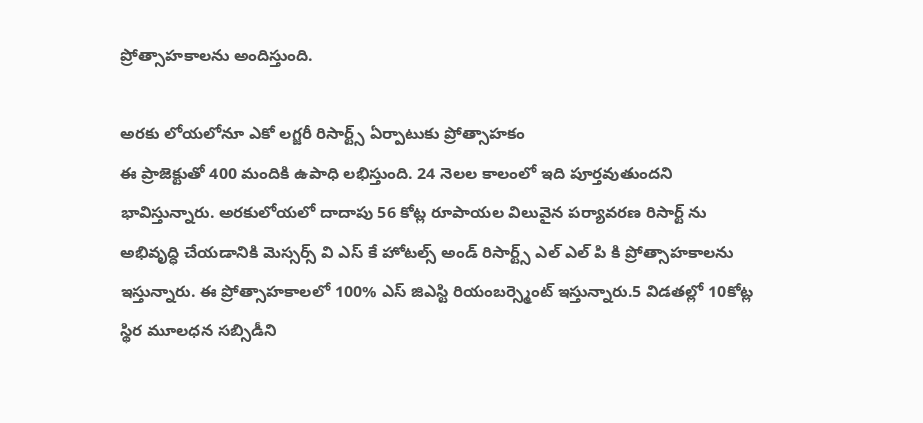ప్రోత్సాహకాలను అందిస్తుంది.

అరకు లోయలోనూ ఎకో లగ్జరీ రిసార్ట్స్ ఏర్పాటుకు ప్రోత్సాహకం
ఈ ప్రాజెక్టుతో 400 మందికి ఉపాధి లభిస్తుంది. 24 నెలల కాలంలో ఇది పూర్తవుతుందని భావిస్తున్నారు. అరకులోయలో దాదాపు 56 కోట్ల రూపాయల విలువైన పర్యావరణ రిసార్ట్ ను అభివృద్ధి చేయడానికి మెస్సర్స్ వి ఎస్ కే హోటల్స్ అండ్ రిసార్ట్స్ ఎల్ ఎల్ పి కి ప్రోత్సాహకాలను ఇస్తున్నారు. ఈ ప్రోత్సాహకాలలో 100% ఎస్ జిఎస్టి రియంబర్స్మెంట్ ఇస్తున్నారు.5 విడతల్లో 10కోట్ల స్థిర మూలధన సబ్సిడీని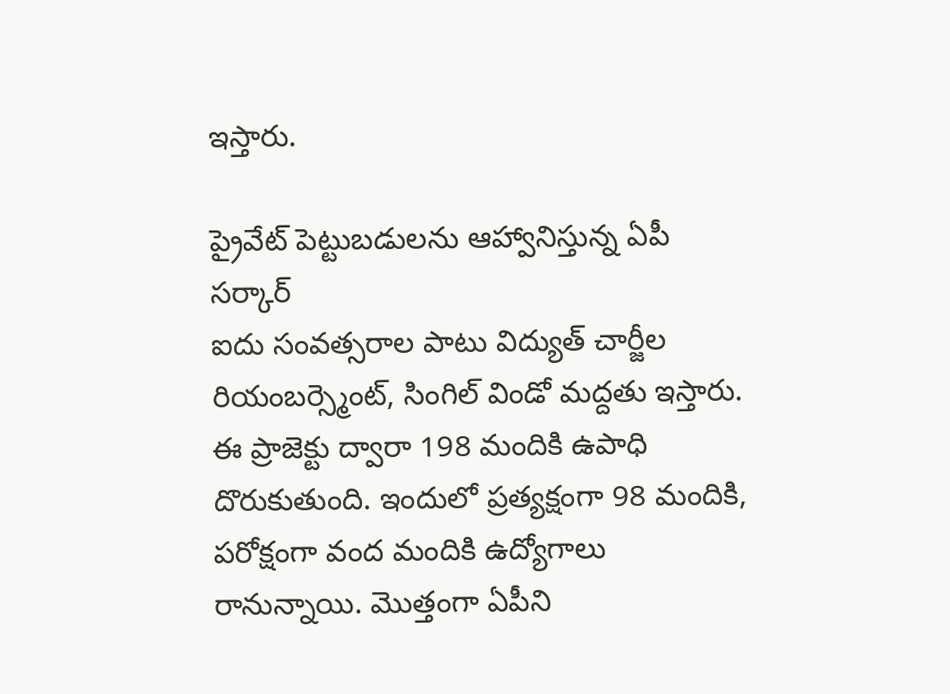ఇస్తారు.

ప్రైవేట్ పెట్టుబడులను ఆహ్వానిస్తున్న ఏపీ సర్కార్
ఐదు సంవత్సరాల పాటు విద్యుత్ చార్జీల రియంబర్స్మెంట్, సింగిల్ విండో మద్దతు ఇస్తారు. ఈ ప్రాజెక్టు ద్వారా 198 మందికి ఉపాధి దొరుకుతుంది. ఇందులో ప్రత్యక్షంగా 98 మందికి, పరోక్షంగా వంద మందికి ఉద్యోగాలు రానున్నాయి. మొత్తంగా ఏపీని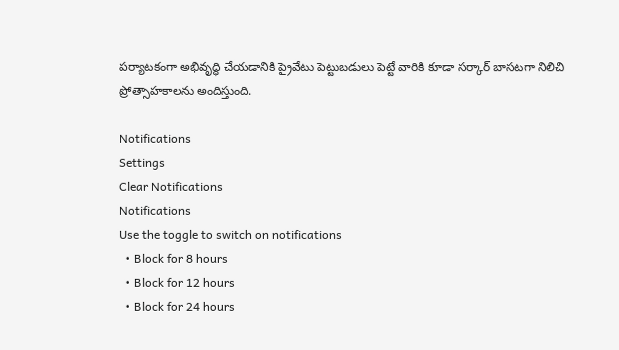పర్యాటకంగా అభివృద్ధి చేయడానికి ప్రైవేటు పెట్టుబడులు పెట్టే వారికి కూడా సర్కార్ బాసటగా నిలిచి ప్రోత్సాహకాలను అందిస్తుంది.

Notifications
Settings
Clear Notifications
Notifications
Use the toggle to switch on notifications
  • Block for 8 hours
  • Block for 12 hours
  • Block for 24 hours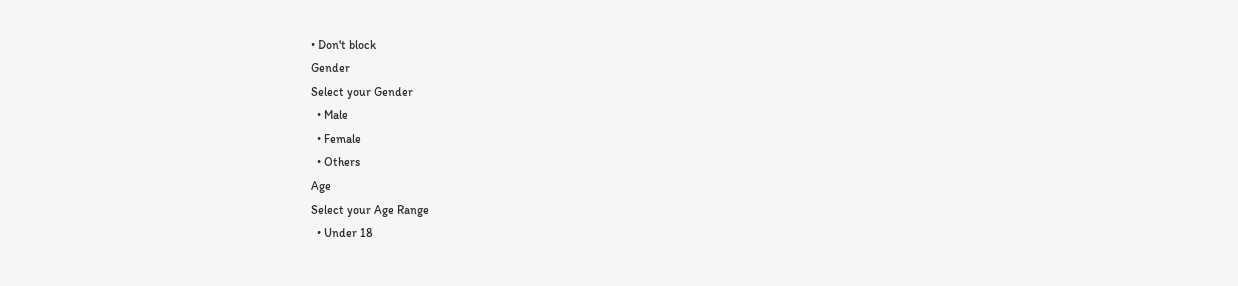• Don't block
Gender
Select your Gender
  • Male
  • Female
  • Others
Age
Select your Age Range
  • Under 18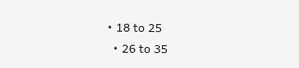• 18 to 25
  • 26 to 35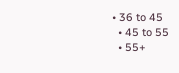• 36 to 45
  • 45 to 55
  • 55+